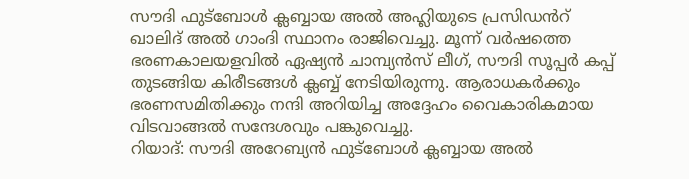സൗദി ഫുട്ബോൾ ക്ലബ്ബായ അൽ അഹ്ലിയുടെ പ്രസിഡൻറ് ഖാലിദ് അൽ ഗാംദി സ്ഥാനം രാജിവെച്ചു. മൂന്ന് വർഷത്തെ ഭരണകാലയളവിൽ ഏഷ്യൻ ചാമ്പ്യൻസ് ലീഗ്, സൗദി സൂപ്പർ കപ്പ് തുടങ്ങിയ കിരീടങ്ങൾ ക്ലബ്ബ് നേടിയിരുന്നു. ആരാധകർക്കും ഭരണസമിതിക്കും നന്ദി അറിയിച്ച അദ്ദേഹം വൈകാരികമായ വിടവാങ്ങൽ സന്ദേശവും പങ്കുവെച്ചു.
റിയാദ്: സൗദി അറേബ്യൻ ഫുട്ബോൾ ക്ലബ്ബായ അൽ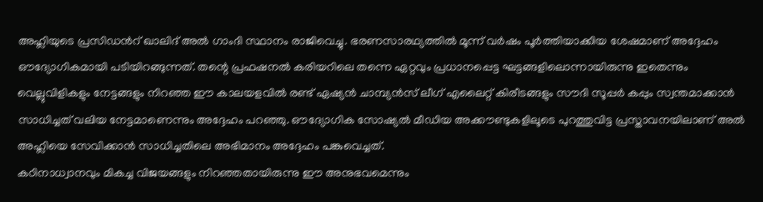അഹ്ലിയുടെ പ്രസിഡൻറ് ഖാലിദ് അൽ ഗാംദി സ്ഥാനം രാജിവെച്ചു. ഭരണസാരഥ്യത്തിൽ മൂന്ന് വർഷം പൂർത്തിയാക്കിയ ശേഷമാണ് അദ്ദേഹം ഔദ്യോഗികമായി പടിയിറങ്ങുന്നത്. തന്റെ പ്രഫഷനൽ കരിയറിലെ തന്നെ ഏറ്റവും പ്രധാനപ്പെട്ട ഘട്ടങ്ങളിലൊന്നായിരുന്നു ഇതെന്നും വെല്ലുവിളികളും നേട്ടങ്ങളും നിറഞ്ഞ ഈ കാലയളവിൽ രണ്ട് ഏഷ്യൻ ചാമ്പ്യൻസ് ലീഗ് എലൈറ്റ് കിരീടങ്ങളും സൗദി സൂപ്പർ കപ്പും സ്വന്തമാക്കാൻ സാധിച്ചത് വലിയ നേട്ടമാണെന്നും അദ്ദേഹം പറഞ്ഞു. ഔദ്യോഗിക സോഷ്യൽ മീഡിയ അക്കൗണ്ടുകളിലൂടെ പുറത്തുവിട്ട പ്രസ്താവനയിലാണ് അൽ അഹ്ലിയെ സേവിക്കാൻ സാധിച്ചതിലെ അഭിമാനം അദ്ദേഹം പങ്കുവെച്ചത്.
കഠിനാധ്വാനവും മികച്ച വിജയങ്ങളും നിറഞ്ഞതായിരുന്നു ഈ അനുഭവമെന്നും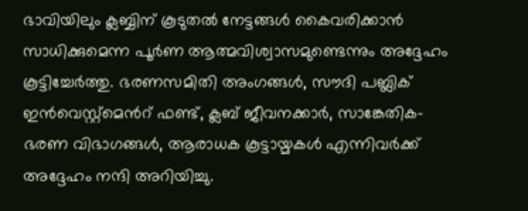ഭാവിയിലും ക്ലബ്ബിന് കൂടുതൽ നേട്ടങ്ങൾ കൈവരിക്കാൻ സാധിക്കുമെന്ന പൂർണ ആത്മവിശ്വാസമുണ്ടെന്നും അദ്ദേഹം കൂട്ടിച്ചേർത്തു. ഭരണസമിതി അംഗങ്ങൾ, സൗദി പബ്ലിക് ഇൻവെസ്റ്റ്മെൻറ് ഫണ്ട്, ക്ലബ് ജീവനക്കാർ, സാങ്കേതിക-ഭരണ വിഭാഗങ്ങൾ, ആരാധക കൂട്ടായ്മകൾ എന്നിവർക്ക് അദ്ദേഹം നന്ദി അറിയിച്ചു.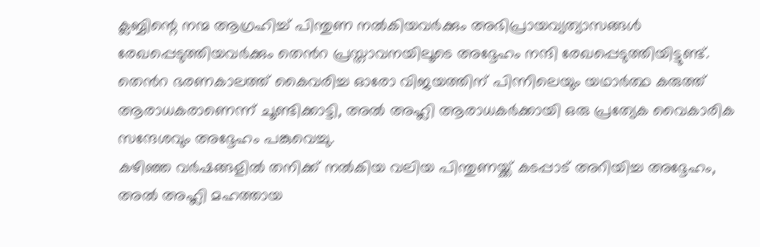ക്ലബ്ബിന്റെ നന്മ ആഗ്രഹിച്ച് പിന്തുണ നൽകിയവർക്കും അഭിപ്രായവ്യത്യാസങ്ങൾ രേഖപ്പെടുത്തിയവർക്കും തെൻറ പ്രസ്താവനയിലൂടെ അദ്ദേഹം നന്ദി രേഖപ്പെടുത്തിയിട്ടുണ്ട്. തെൻറ ഭരണകാലത്ത് കൈവരിച്ച ഓരോ വിജയത്തിന് പിന്നിലെയും യഥാർത്ഥ കരുത്ത് ആരാധകരാണെന്ന് ചൂണ്ടിക്കാട്ടി, അൽ അഹ്ലി ആരാധകർക്കായി ഒരു പ്രത്യേക വൈകാരിക സന്ദേശവും അദ്ദേഹം പങ്കുവെച്ചു.
കഴിഞ്ഞ വർഷങ്ങളിൽ തനിക്ക് നൽകിയ വലിയ പിന്തുണയ്ക്ക് കടപ്പാട് അറിയിച്ച അദ്ദേഹം, അൽ അഹ്ലി മഹത്തായ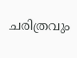ചരിത്രവും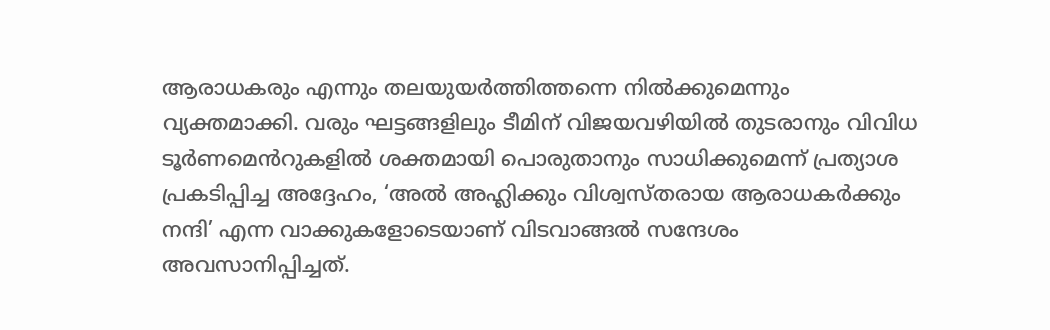ആരാധകരും എന്നും തലയുയർത്തിത്തന്നെ നിൽക്കുമെന്നും വ്യക്തമാക്കി. വരും ഘട്ടങ്ങളിലും ടീമിന് വിജയവഴിയിൽ തുടരാനും വിവിധ ടൂർണമെൻറുകളിൽ ശക്തമായി പൊരുതാനും സാധിക്കുമെന്ന് പ്രത്യാശ പ്രകടിപ്പിച്ച അദ്ദേഹം, ‘അൽ അഹ്ലിക്കും വിശ്വസ്തരായ ആരാധകർക്കും നന്ദി’ എന്ന വാക്കുകളോടെയാണ് വിടവാങ്ങൽ സന്ദേശം അവസാനിപ്പിച്ചത്.